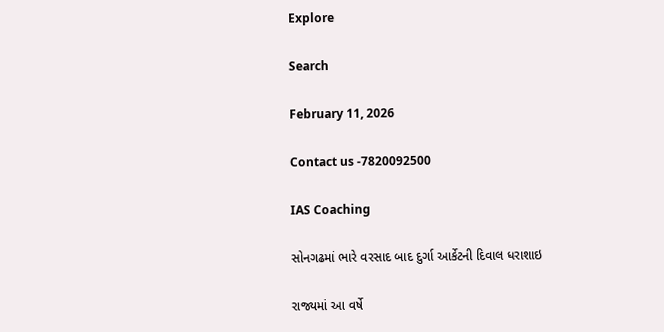Explore

Search

February 11, 2026

Contact us -7820092500

IAS Coaching

સોનગઢમાં ભારે વરસાદ બાદ દુર્ગા આર્કેટની દિવાલ ધરાશાઇ

રાજ્યમાં આ વર્ષે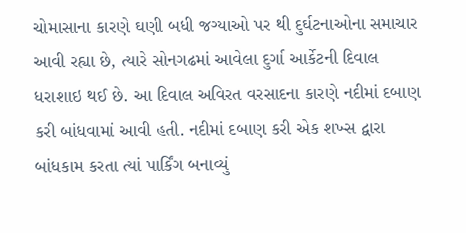ચોમાસાના કારણે ઘણી બધી જગ્યાઓ પર થી દુર્ઘટનાઓના સમાચાર આવી રહ્યા છે, ત્યારે સોનગઢમાં આવેલા દુર્ગા આર્કેટની દિવાલ ધરાશાઇ થઈ છે. આ દિવાલ અવિરત વરસાદના કારણે નદીમાં દબાણ કરી બાંધવામાં આવી હતી. નદીમાં દબાણ કરી એક શખ્સ દ્વારા બાંધકામ કરતા ત્યાં પાર્કિંગ બનાવ્યું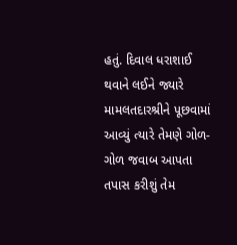હતું. દિવાલ ધરાશાઈ થવાને લઈને જ્યારે મામલતદારશ્રીને પૂછવામાં આવ્યું ત્યારે તેમણે ગોળ-ગોળ જવાબ આપતા તપાસ કરીશું તેમ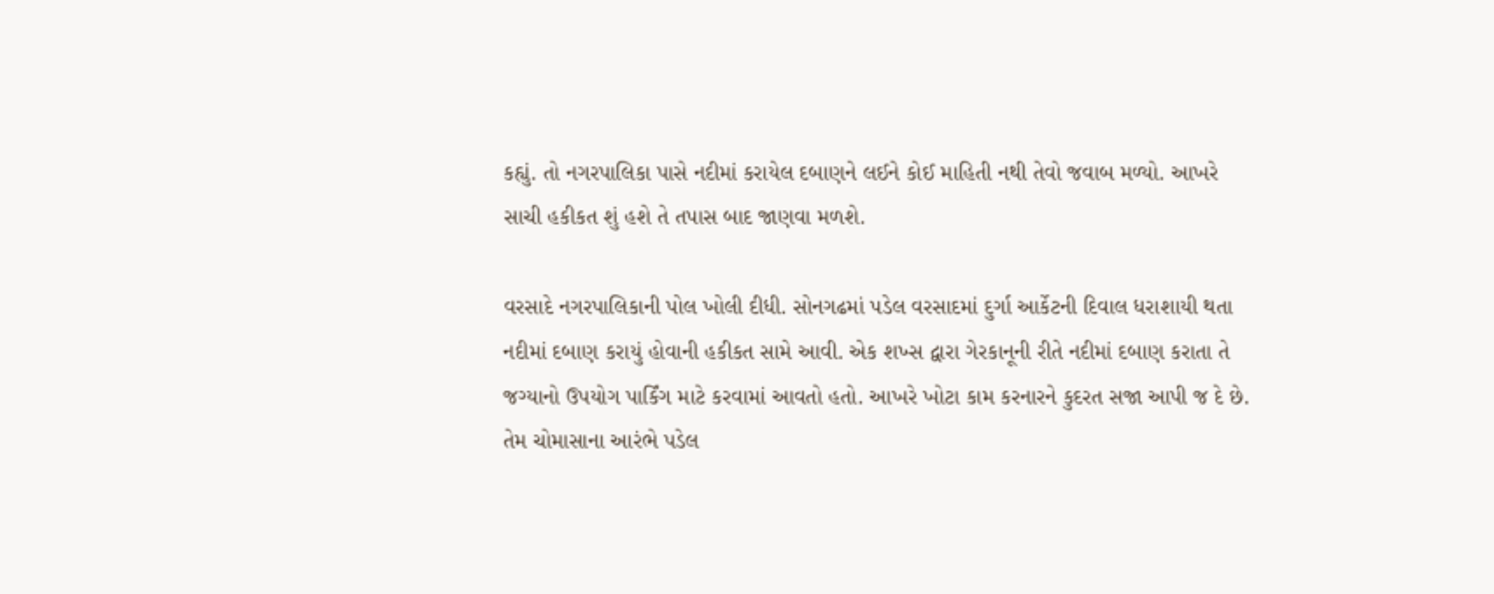કહ્યું. તો નગરપાલિકા પાસે નદીમાં કરાયેલ દબાણને લઈને કોઈ માહિતી નથી તેવો જવાબ મળ્યો. આખરે સાચી હકીકત શું હશે તે તપાસ બાદ જાણવા મળશે.

વરસાદે નગરપાલિકાની પોલ ખોલી દીધી. સોનગઢમાં પડેલ વરસાદમાં દુર્ગા આર્કેટની દિવાલ ધરાશાયી થતા નદીમાં દબાણ કરાયું હોવાની હકીકત સામે આવી. એક શખ્સ દ્વારા ગેરકાનૂની રીતે નદીમાં દબાણ કરાતા તે જગ્યાનો ઉપયોગ પાર્કિંગ માટે કરવામાં આવતો હતો. આખરે ખોટા કામ કરનારને કુદરત સજા આપી જ દે છે. તેમ ચોમાસાના આરંભે પડેલ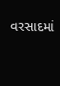વરસાદમાં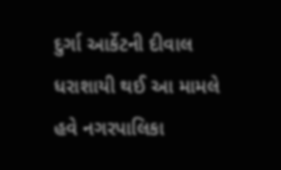દુર્ગા આર્કેટની દીવાલ ધરાશાયી થઈ આ મામલે હવે નગરપાલિકા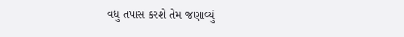વધુ તપાસ કરશે તેમ જણાવ્યું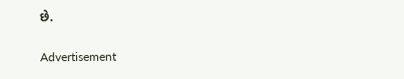છે.

Advertisement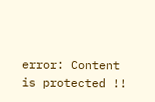error: Content is protected !!